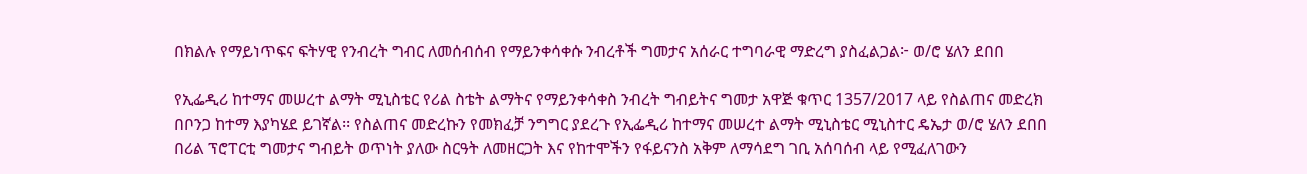በክልሉ የማይነጥፍና ፍትሃዊ የንብረት ግብር ለመሰብሰብ የማይንቀሳቀሱ ንብረቶች ግመታና አሰራር ተግባራዊ ማድረግ ያስፈልጋል፦ ወ/ሮ ሄለን ደበበ

የኢፌዲሪ ከተማና መሠረተ ልማት ሚኒስቴር የሪል ስቴት ልማትና የማይንቀሳቀስ ንብረት ግብይትና ግመታ አዋጅ ቁጥር 1357/2017 ላይ የስልጠና መድረክ በቦንጋ ከተማ እያካሄደ ይገኛል፡፡ የስልጠና መድረኩን የመክፈቻ ንግግር ያደረጉ የኢፌዲሪ ከተማና መሠረተ ልማት ሚኒስቴር ሚኒስተር ዴኤታ ወ/ሮ ሄለን ደበበ በሪል ፕሮፐርቲ ግመታና ግብይት ወጥነት ያለው ስርዓት ለመዘርጋት እና የከተሞችን የፋይናንስ አቅም ለማሳደግ ገቢ አሰባሰብ ላይ የሚፈለገውን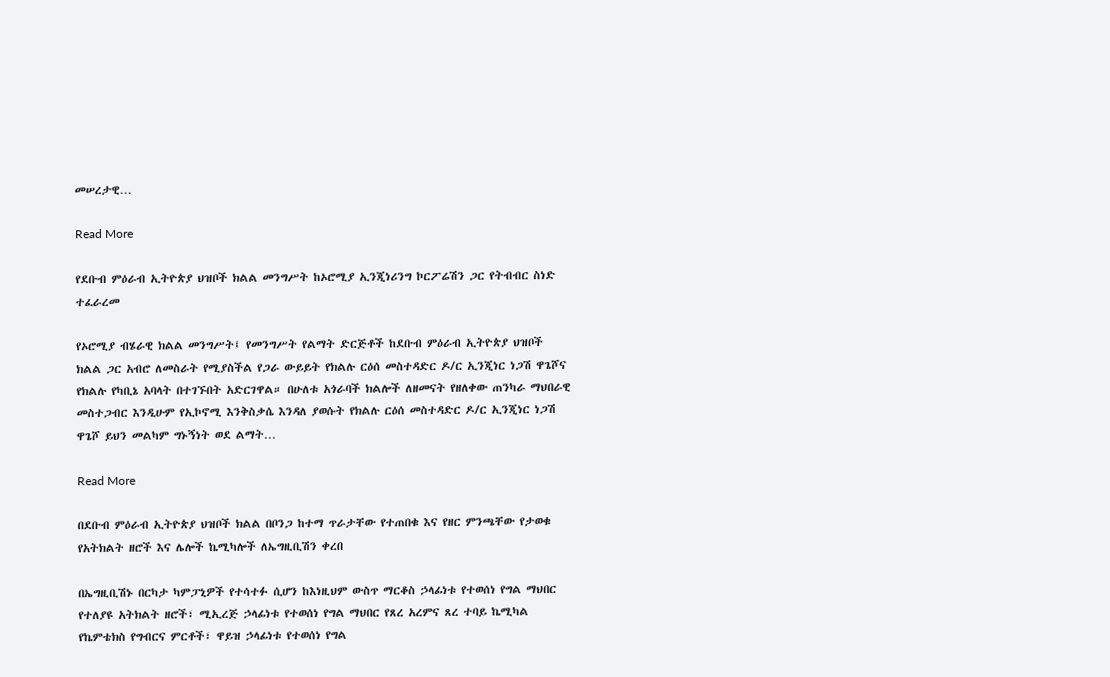መሠረታዊ…

Read More

የደቡብ ምዕራብ ኢትዮጵያ ህዝቦች ክልል መንግሥት ከኦሮሚያ ኢንጂነሪንግ ኮርፖሬሽን ጋር የትብብር ስነድ ተፈራረመ

የኦሮሚያ ብሄራዊ ክልል መንግሥት፤ የመንግሥት የልማት ድርጅቶች ከደቡብ ምዕራብ ኢትዮጵያ ህዝቦች ክልል ጋር አብሮ ለመስራት የሚያስችል የጋራ ውይይት የክልሉ ርዕሰ መስተዳድር ዶ/ር ኢንጂነር ነጋሽ ዋጌሾና የክልሉ የካቢኔ አባላት በተገኙበት አድርገዋል። በሁለቱ አጎራባች ክልሎች ለዘመናት የዘለቀው ጠንካራ ማህበራዊ መስተጋብር እንዲሁም የኢኮኖሚ እንቅስቃሴ እንዳለ ያወሱት የክልሉ ርዕሰ መስተዳድር ዶ/ር ኢንጂነር ነጋሽ ዋጌሾ ይህን መልካም ግኑኝነት ወደ ልማት…

Read More

በደቡብ ምዕራብ ኢትዮጵያ ህዝቦች ክልል በቦንጋ ከተማ ጥራታቸው የተጠበቁ እና የዘር ምንጫቸው የታወቁ የአትክልት ዘሮች እና ሌሎች ኬሚካሎች ለኤግዚቢሽን ቀረበ

በኤግዚቢሽኑ በርካታ ካምፓኒዎች የተሳተፉ ሲሆን ከእነዚህም ውስጥ ማርቆስ ኃላፊነቱ የተወሰነ የግል ማህበር የተለያዩ አትክልት ዘሮች፣ ሚኢረጅ ኃላፊነቱ የተወሰነ የግል ማህበር የጸረ አረምና ጸረ ተባይ ኬሚካል የኬምቴክስ የግብርና ምርቶች፣ ዋይዝ ኃላፊነቱ የተወሰነ የግል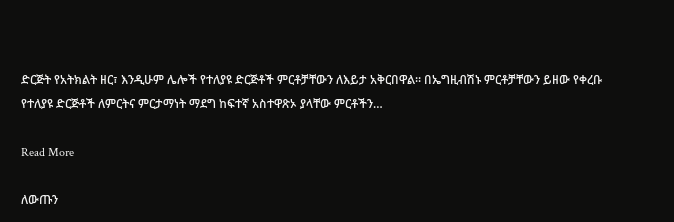ድርጅት የአትክልት ዘር፣ እንዲሁም ሌሎች የተለያዩ ድርጅቶች ምርቶቻቸውን ለእይታ አቅርበዋል። በኤግዚብሽኑ ምርቶቻቸውን ይዘው የቀረቡ የተለያዩ ድርጅቶች ለምርትና ምርታማነት ማደግ ከፍተኛ አስተዋጽኦ ያላቸው ምርቶችን…

Read More

ለውጡን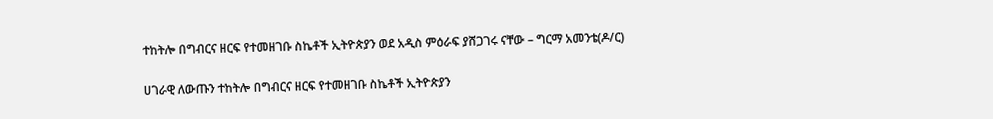ተከትሎ በግብርና ዘርፍ የተመዘገቡ ስኬቶች ኢትዮጵያን ወደ አዲስ ምዕራፍ ያሸጋገሩ ናቸው – ግርማ አመንቴ(ዶ/ር)

ሀገራዊ ለውጡን ተከትሎ በግብርና ዘርፍ የተመዘገቡ ስኬቶች ኢትዮጵያን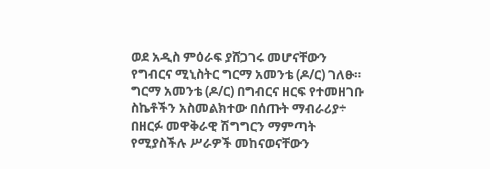ወደ አዲስ ምዕራፍ ያሸጋገሩ መሆናቸውን የግብርና ሚኒስትር ግርማ አመንቴ (ዶ/ር) ገለፁ። ግርማ አመንቴ (ዶ/ር) በግብርና ዘርፍ የተመዘገቡ ስኬቶችን አስመልክተው በሰጡት ማብራሪያ÷ በዘርፉ መዋቅራዊ ሽግግርን ማምጣት የሚያስችሉ ሥራዎች መከናወናቸውን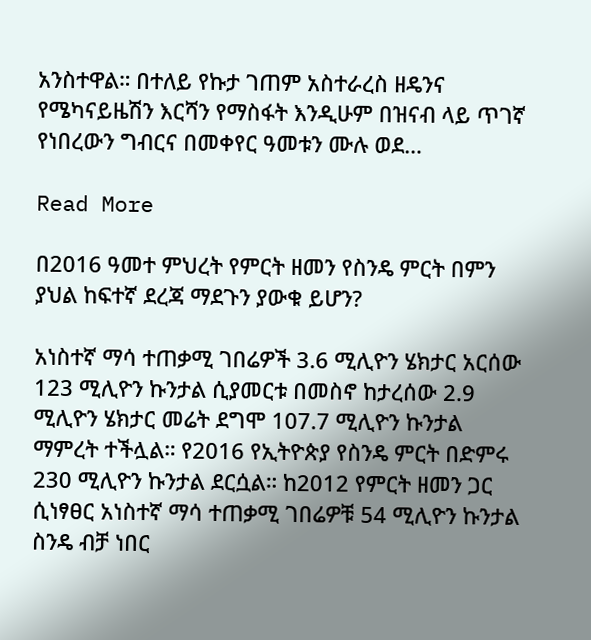አንስተዋል። በተለይ የኩታ ገጠም አስተራረስ ዘዴንና የሜካናይዜሽን እርሻን የማስፋት እንዲሁም በዝናብ ላይ ጥገኛ የነበረውን ግብርና በመቀየር ዓመቱን ሙሉ ወደ…

Read More

በ2016 ዓመተ ምህረት የምርት ዘመን የስንዴ ምርት በምን ያህል ከፍተኛ ደረጃ ማደጉን ያውቁ ይሆን?

አነስተኛ ማሳ ተጠቃሚ ገበሬዎች 3.6 ሚሊዮን ሄክታር አርሰው 123 ሚሊዮን ኩንታል ሲያመርቱ በመስኖ ከታረሰው 2.9 ሚሊዮን ሄክታር መሬት ደግሞ 107.7 ሚሊዮን ኩንታል ማምረት ተችሏል። የ2016 የኢትዮጵያ የስንዴ ምርት በድምሩ 230 ሚሊዮን ኩንታል ደርሷል። ከ2012 የምርት ዘመን ጋር ሲነፃፀር አነስተኛ ማሳ ተጠቃሚ ገበሬዎቹ 54 ሚሊዮን ኩንታል ስንዴ ብቻ ነበር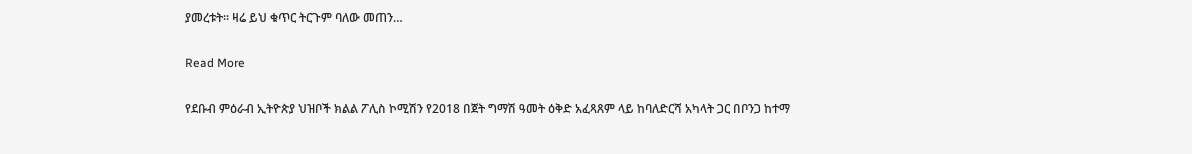ያመረቱት። ዛሬ ይህ ቁጥር ትርጉም ባለው መጠን…

Read More

የደቡብ ምዕራብ ኢትዮጵያ ህዝቦች ክልል ፖሊስ ኮሚሽን የ2018 በጀት ግማሽ ዓመት ዕቅድ አፈጻጸም ላይ ከባለድርሻ አካላት ጋር በቦንጋ ከተማ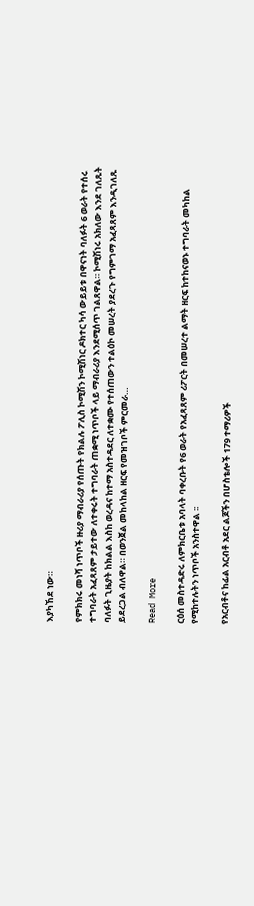እያካኸደ ነው።

የምክክሩ መነሻ ነጥቦች ዙሪያ ማብራሪያ የሰጡት የክልሉ ፖሊስ ኮሚሽን ኮሚሽነር ዶክተር ካሳ ውይይቱ በዋናነት ባለፉት 6 ወራት የተሰሩ ተግባራት አፈጻጸም ታይተው ለተቀሩት ተግባራት ጠቋሚ ነጥቦች ላይ ማብራሪያ እንደሚሰጥ ገልጸዋል። ኮሚሽነሩ አክለው እንደ ገለጹት ባለፉት ጊዜያት ከክልል እስከ ወረዳና ከተማ አስተዳደር ለተቋሙ የተሰጠውን ተልዕኮ መሠረት ያደረጉ የግምገማ አፈጻጸም እንዲገለጹ ይደረጋል ብለዋል። በወንጀል መከላከል ዘርፍ የመዝገቦች ምርመራ…

Read More

ርዕሰ መስተዳድሩ ለምክርቤቱ አባላት ባቀረቡት የ6 ወራት የአፈጻጸም ሪፖርት በመሠረተ ልማት ዘርፍ ከተከናወኑ ተግባራት መካከል የሚከተሉትን ነጥቦች አንስተዋል ፡፡

የአርብቶና ከፊል አርብቶ አደር ልጆችን በሆስቴሎች 179 ተማሪዎች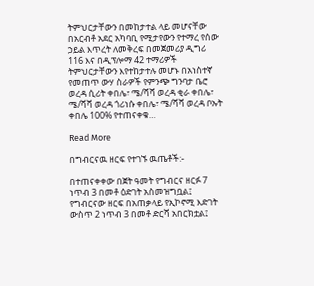ትምህርታቸውን በመከታተል ላይ መሆናቸው በአርብቶ አደር አካባቢ የሚታየውን የተማረ የሰው ኃይል እጥረት ለመቅረፍ በመጀመሪያ ዲግሪ 116 እና በዲፕሎማ 42 ተማሪዎች ትምህርታቸውን እየተከታተሉ መሆኑ በአነስተኛ የመጠጥ ውሃ ስራዎች የምንጭ ግንባታ ቤሮ ወረዳ ሲሪት ቀበሌ፣ ሜ/ሻሻ ወረዳ ቂራ ቀበሌ፣ ሜ/ሻሻ ወረዳ ጎሪነሱ ቀበሌ፣ ሜ/ሻሻ ወረዳ ቦኡት ቀበሌ 100% የተጠናቀቁ…

Read More

በግብርናዉ ዘርፍ የተገኙ ዉጤቶች:-

በተጠናቀቀው በጀት ዓመት የግብርና ዘርፉ 7 ነጥብ 3 በመቶ ዕድገት አስመዝግቧል፤ የግብርናው ዘርፍ በአጠቃላይ የኢኮኖሚ እድገት ውስጥ 2 ነጥብ 3 በመቶ ድርሻ አበርክቷል፤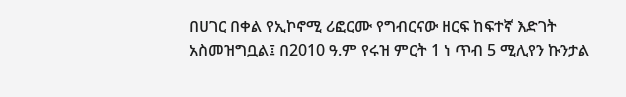በሀገር በቀል የኢኮኖሚ ሪፎርሙ የግብርናው ዘርፍ ከፍተኛ እድገት አስመዝግቧል፤ በ2010 ዓ.ም የሩዝ ምርት 1 ነ ጥብ 5 ሚሊየን ኩንታል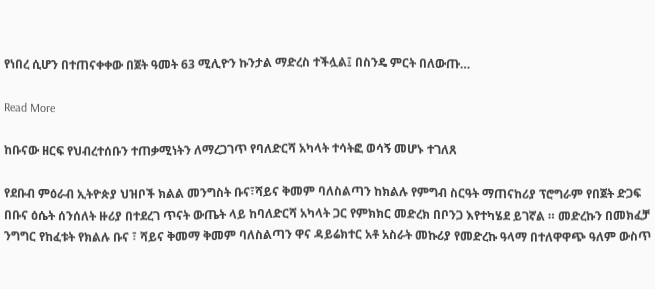የነበረ ሲሆን በተጠናቀቀው በጀት ዓመት 63 ሚሊዮን ኩንታል ማድረስ ተችሏል፤ በስንዴ ምርት በለውጡ…

Read More

ከቡናው ዘርፍ የህብረተሰቡን ተጠቃሚነትን ለማረጋገጥ የባለድርሻ አካላት ተሳትፎ ወሳኝ መሆኑ ተገለጸ

የደቡብ ምዕራብ ኢትዮጵያ ህዝቦች ክልል መንግስት ቡና፣ሻይና ቅመም ባለስልጣን ከክልሉ የምግብ ስርዓት ማጠናከሪያ ፕሮግራም የበጀት ድጋፍ በቡና ዕሴት ሰንሰለት ዙሪያ በተደረገ ጥናት ውጤት ላይ ከባለድርሻ አካላት ጋር የምክክር መድረክ በቦንጋ እየተካሄደ ይገኛል ። መድረኩን በመክፈቻ ንግግር የከፈቱት የክልሉ ቡና ፣ ሻይና ቅመማ ቅመም ባለስልጣን ዋና ዳይሬክተር አቶ አስራት መኩሪያ የመድረኩ ዓላማ በተለዋዋጭ ዓለም ውስጥ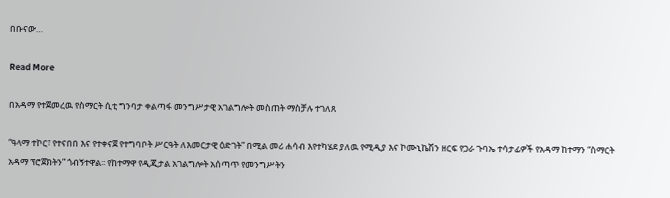በቡናው…

Read More

በአዳማ የተጀመረዉ የስማርት ሲቲ ግንባታ ቀልጣፋ መንግሥታዊ አገልግሎት መስጠት ማስቻሉ ተገለጸ

“ዓላማ ተኮር፣ የተናበበ እና የተቀናጀ የተግባቦት ሥርዓት ለእመርታዊ ዕድገት” በሚል መሪ ሐሳብ እየተካሄደ ያለዉ የሚዲያ እና ኮሙኒኬሽን ዘርፍ የጋራ ጉባኤ ተሳታፊዎች የአዳማ ከተማን “ስማርት አዳማ ፕሮጀክትን” ጎብኝተዋል፡፡ የከተማዋ የዲጂታል አገልግሎት አሰጣጥ የመንግሥትን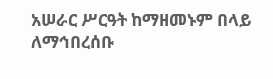አሠራር ሥርዓት ከማዘመኑም በላይ ለማኅበረሰቡ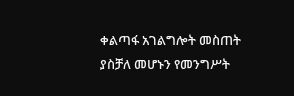ቀልጣፋ አገልግሎት መስጠት ያስቻለ መሆኑን የመንግሥት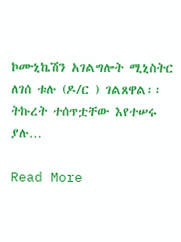ኮሙኒኬሽን አገልግሎት ሚኒስትር ለገሰ ቱሉ (ዶ/ር ) ገልጸዋል፡፡ ትኩረት ተሰጥቷቸው እየተሠሩ ያሉ…

Read More